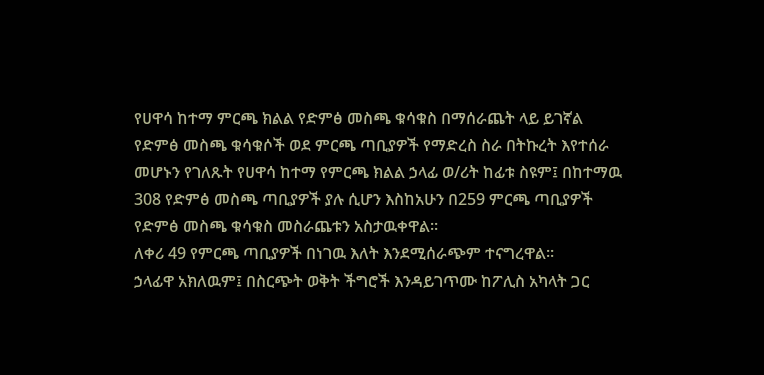የሀዋሳ ከተማ ምርጫ ክልል የድምፅ መስጫ ቁሳቁስ በማሰራጨት ላይ ይገኛል
የድምፅ መስጫ ቁሳቁሶች ወደ ምርጫ ጣቢያዎች የማድረስ ስራ በትኩረት እየተሰራ መሆኑን የገለጹት የሀዋሳ ከተማ የምርጫ ክልል ኃላፊ ወ/ሪት ከፊቱ ስዩም፤ በከተማዉ 308 የድምፅ መስጫ ጣቢያዎች ያሉ ሲሆን እስከአሁን በ259 ምርጫ ጣቢያዎች የድምፅ መስጫ ቁሳቁስ መስራጨቱን አስታዉቀዋል።
ለቀሪ 49 የምርጫ ጣቢያዎች በነገዉ እለት እንደሚሰራጭም ተናግረዋል።
ኃላፊዋ አክለዉም፤ በስርጭት ወቅት ችግሮች እንዳይገጥሙ ከፖሊስ አካላት ጋር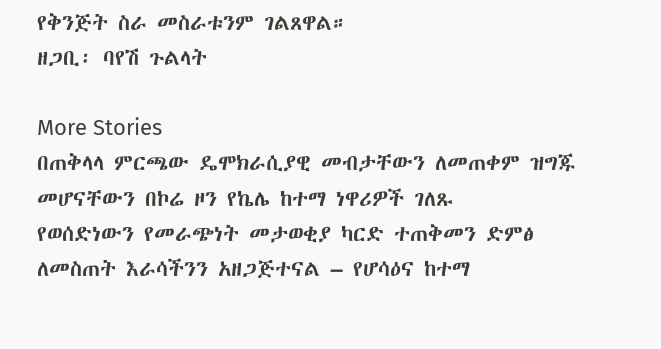የቅንጅት ስራ መስራቱንም ገልጸዋል።
ዘጋቢ፡ ባየሽ ጉልላት

More Stories
በጠቅላላ ምርጫው ዴሞክራሲያዊ መብታቸውን ለመጠቀም ዝግጁ መሆናቸውን በኮሬ ዞን የኬሌ ከተማ ነዋሪዎች ገለጹ
የወሰድነውን የመራጭነት መታወቂያ ካርድ ተጠቅመን ድምፅ ለመስጠት እራሳችንን አዘጋጅተናል – የሆሳዕና ከተማ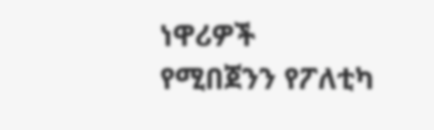ነዋሪዎች
የሚበጀንን የፖለቲካ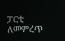ፓርቲ ለመምረጥ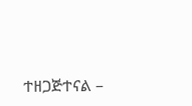ተዘጋጅተናል –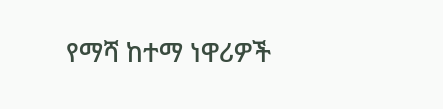የማሻ ከተማ ነዋሪዎች